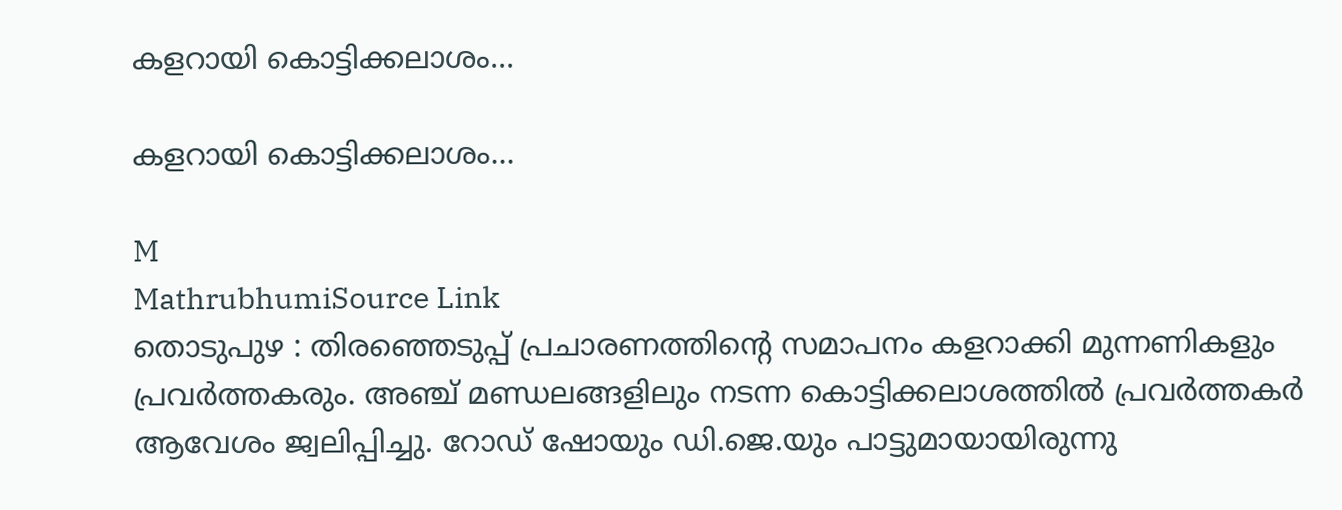കളറായി കൊട്ടിക്കലാശം...

കളറായി കൊട്ടിക്കലാശം...

M
MathrubhumiSource Link
തൊടുപുഴ : തിരഞ്ഞെടുപ്പ് പ്രചാരണത്തിന്റെ സമാപനം കളറാക്കി മുന്നണികളും പ്രവർത്തകരും. അഞ്ച് മണ്ഡലങ്ങളിലും നടന്ന കൊട്ടിക്കലാശത്തിൽ പ്രവർത്തകർ ആവേശം ജ്വലിപ്പിച്ചു. റോഡ് ഷോയും ഡി.ജെ.യും പാട്ടുമായായിരുന്നു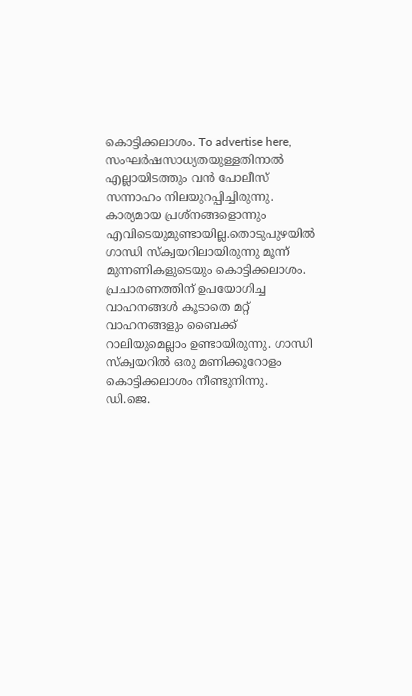കൊട്ടിക്കലാശം. To advertise here, സംഘർഷസാധ്യതയുള്ളതിനാൽ എല്ലായിടത്തും വൻ പോലീസ് സന്നാഹം നിലയുറപ്പിച്ചിരുന്നു. കാര്യമായ പ്രശ്നങ്ങളൊന്നും എവിടെയുമുണ്ടായില്ല.തൊടുപുഴയിൽ ഗാന്ധി സ്‌ക്വയറിലായിരുന്നു മൂന്ന് മുന്നണികളുടെയും കൊട്ടിക്കലാശം. പ്രചാരണത്തിന് ഉപയോഗിച്ച വാഹനങ്ങൾ കൂടാതെ മറ്റ് വാഹനങ്ങളും ബൈക്ക് റാലിയുമെല്ലാം ഉണ്ടായിരുന്നു. ഗാന്ധി സ്‌ക്വയറിൽ ഒരു മണിക്കൂറോളം കൊട്ടിക്കലാശം നീണ്ടുനിന്നു. ഡി.ജെ.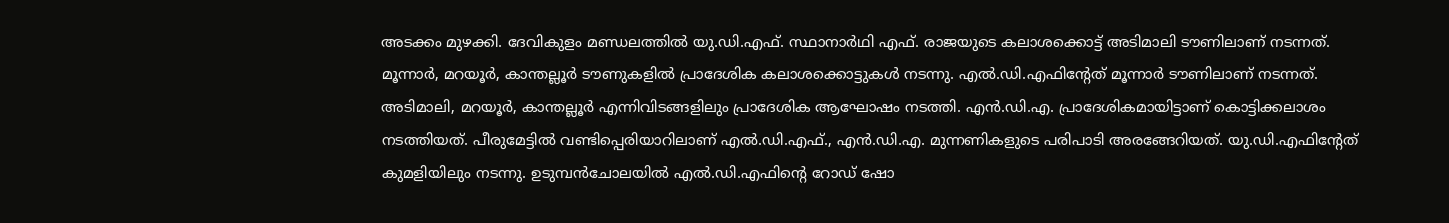അടക്കം മുഴക്കി. ദേവികുളം മണ്ഡലത്തിൽ യു.ഡി.എഫ്. സ്ഥാനാർഥി എഫ്. രാജയുടെ കലാശക്കൊട്ട് അടിമാലി ടൗണിലാണ് നടന്നത്. മൂന്നാർ, മറയൂർ, കാന്തല്ലൂർ ടൗണുകളിൽ പ്രാദേശിക കലാശക്കൊട്ടുകൾ നടന്നു. എൽ.ഡി.എഫിന്റേത് മൂന്നാർ ടൗണിലാണ് നടന്നത്. അടിമാലി, മറയൂർ, കാന്തല്ലൂർ എന്നിവിടങ്ങളിലും പ്രാദേശിക ആഘോഷം നടത്തി. എൻ.ഡി.എ. പ്രാദേശികമായിട്ടാണ് കൊട്ടിക്കലാശം നടത്തിയത്. പീരുമേട്ടിൽ വണ്ടിപ്പെരിയാറിലാണ് എൽ.ഡി.എഫ്., എൻ.ഡി.എ. മുന്നണികളുടെ പരിപാടി അരങ്ങേറിയത്. യു.ഡി.എഫിന്റേത് കുമളിയിലും നടന്നു. ഉടുമ്പൻചോലയിൽ എൽ.ഡി.എഫിന്റെ റോഡ് ഷോ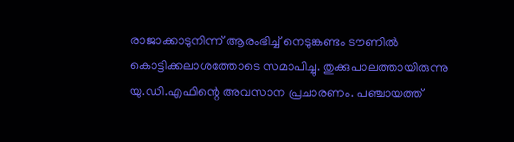രാജാക്കാടുനിന്ന് ആരംഭിച്ച് നെടുങ്കണ്ടം ടൗണിൽ കൊട്ടിക്കലാശത്തോടെ സമാപിച്ചു. തുക്കുപാലത്തായിരുന്നു യു.ഡി.എഫിന്റെ അവസാന പ്രചാരണം. പഞ്ചായത്ത്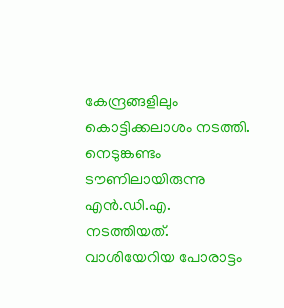കേന്ദ്രങ്ങളിലും കൊട്ടിക്കലാശം നടത്തി. നെടുങ്കണ്ടം ടൗണിലായിരുന്നു എൻ.ഡി.എ. നടത്തിയത്. വാശിയേറിയ പോരാട്ടം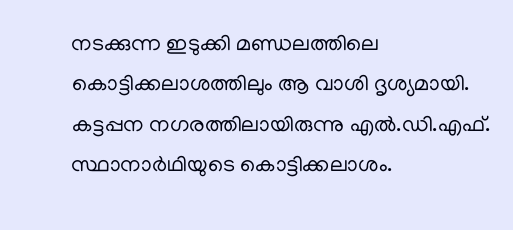നടക്കുന്ന ഇടുക്കി മണ്ഡലത്തിലെ കൊട്ടിക്കലാശത്തിലും ആ വാശി ദൃശ്യമായി. കട്ടപ്പന നഗരത്തിലായിരുന്നു എൽ.ഡി.എഫ്. സ്ഥാനാർഥിയുടെ കൊട്ടിക്കലാശം.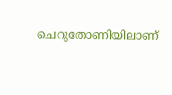ചെറുതോണിയിലാണ്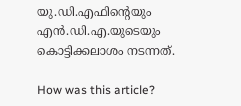യു.ഡി.എഫിന്റെയും എൻ.ഡി.എ.യുടെയും കൊട്ടിക്കലാശം നടന്നത്.

How was this article?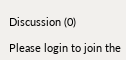Discussion (0)

Please login to join the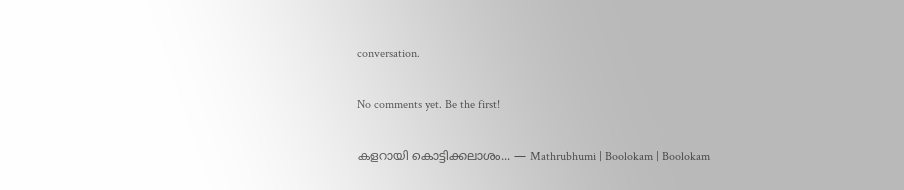conversation.

No comments yet. Be the first!

കളറായി കൊട്ടിക്കലാശം... — Mathrubhumi | Boolokam | Boolokam